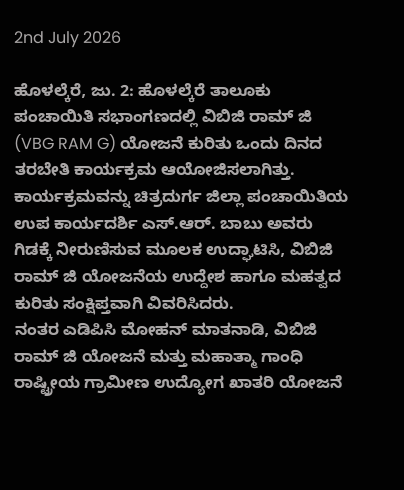2nd July 2026

ಹೊಳಲ್ಕೆರೆ, ಜು. 2: ಹೊಳಲ್ಕೆರೆ ತಾಲೂಕು ಪಂಚಾಯಿತಿ ಸಭಾಂಗಣದಲ್ಲಿ ವಿಬಿಜಿ ರಾಮ್ ಜಿ (VBG RAM G) ಯೋಜನೆ ಕುರಿತು ಒಂದು ದಿನದ ತರಬೇತಿ ಕಾರ್ಯಕ್ರಮ ಆಯೋಜಿಸಲಾಗಿತ್ತು.
ಕಾರ್ಯಕ್ರಮವನ್ನು ಚಿತ್ರದುರ್ಗ ಜಿಲ್ಲಾ ಪಂಚಾಯಿತಿಯ ಉಪ ಕಾರ್ಯದರ್ಶಿ ಎಸ್.ಆರ್. ಬಾಬು ಅವರು ಗಿಡಕ್ಕೆ ನೀರುಣಿಸುವ ಮೂಲಕ ಉದ್ಘಾಟಿಸಿ, ವಿಬಿಜಿ ರಾಮ್ ಜಿ ಯೋಜನೆಯ ಉದ್ದೇಶ ಹಾಗೂ ಮಹತ್ವದ ಕುರಿತು ಸಂಕ್ಷಿಪ್ತವಾಗಿ ವಿವರಿಸಿದರು.
ನಂತರ ಎಡಿಪಿಸಿ ಮೋಹನ್ ಮಾತನಾಡಿ, ವಿಬಿಜಿ ರಾಮ್ ಜಿ ಯೋಜನೆ ಮತ್ತು ಮಹಾತ್ಮಾ ಗಾಂಧಿ ರಾಷ್ಟ್ರೀಯ ಗ್ರಾಮೀಣ ಉದ್ಯೋಗ ಖಾತರಿ ಯೋಜನೆ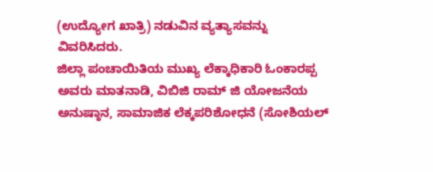(ಉದ್ಯೋಗ ಖಾತ್ರಿ) ನಡುವಿನ ವ್ಯತ್ಯಾಸವನ್ನು ವಿವರಿಸಿದರು.
ಜಿಲ್ಲಾ ಪಂಚಾಯಿತಿಯ ಮುಖ್ಯ ಲೆಕ್ಕಾಧಿಕಾರಿ ಓಂಕಾರಪ್ಪ ಅವರು ಮಾತನಾಡಿ, ವಿಬಿಜಿ ರಾಮ್ ಜಿ ಯೋಜನೆಯ ಅನುಷ್ಠಾನ, ಸಾಮಾಜಿಕ ಲೆಕ್ಕಪರಿಶೋಧನೆ (ಸೋಶಿಯಲ್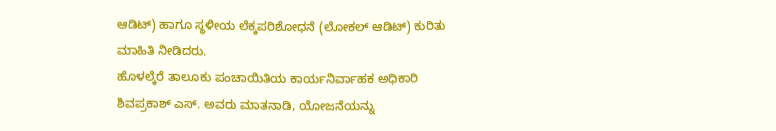ಆಡಿಟ್) ಹಾಗೂ ಸ್ಥಳೀಯ ಲೆಕ್ಕಪರಿಶೋಧನೆ (ಲೋಕಲ್ ಆಡಿಟ್) ಕುರಿತು ಮಾಹಿತಿ ನೀಡಿದರು.
ಹೊಳಲ್ಕೆರೆ ತಾಲೂಕು ಪಂಚಾಯಿತಿಯ ಕಾರ್ಯನಿರ್ವಾಹಕ ಅಧಿಕಾರಿ ಶಿವಪ್ರಕಾಶ್ ಎಸ್. ಅವರು ಮಾತನಾಡಿ, ಯೋಜನೆಯನ್ನು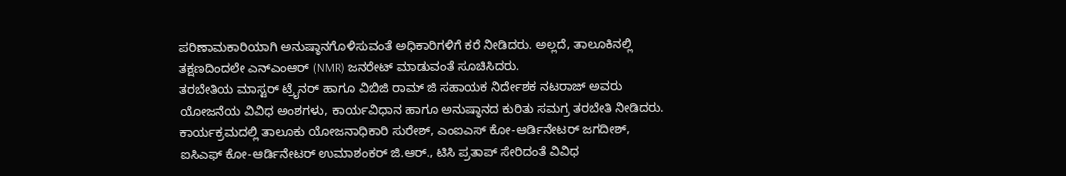ಪರಿಣಾಮಕಾರಿಯಾಗಿ ಅನುಷ್ಠಾನಗೊಳಿಸುವಂತೆ ಅಧಿಕಾರಿಗಳಿಗೆ ಕರೆ ನೀಡಿದರು. ಅಲ್ಲದೆ, ತಾಲೂಕಿನಲ್ಲಿ ತಕ್ಷಣದಿಂದಲೇ ಎನ್ಎಂಆರ್ (NMR) ಜನರೇಟ್ ಮಾಡುವಂತೆ ಸೂಚಿಸಿದರು.
ತರಬೇತಿಯ ಮಾಸ್ಟರ್ ಟ್ರೈನರ್ ಹಾಗೂ ವಿಬಿಜಿ ರಾಮ್ ಜಿ ಸಹಾಯಕ ನಿರ್ದೇಶಕ ನಟರಾಜ್ ಅವರು ಯೋಜನೆಯ ವಿವಿಧ ಅಂಶಗಳು, ಕಾರ್ಯವಿಧಾನ ಹಾಗೂ ಅನುಷ್ಠಾನದ ಕುರಿತು ಸಮಗ್ರ ತರಬೇತಿ ನೀಡಿದರು.
ಕಾರ್ಯಕ್ರಮದಲ್ಲಿ ತಾಲೂಕು ಯೋಜನಾಧಿಕಾರಿ ಸುರೇಶ್, ಎಂಐಎಸ್ ಕೋ-ಆರ್ಡಿನೇಟರ್ ಜಗದೀಶ್, ಐಸಿಎಫ್ ಕೋ-ಆರ್ಡಿನೇಟರ್ ಉಮಾಶಂಕರ್ ಜಿ.ಆರ್., ಟಿಸಿ ಪ್ರತಾಪ್ ಸೇರಿದಂತೆ ವಿವಿಧ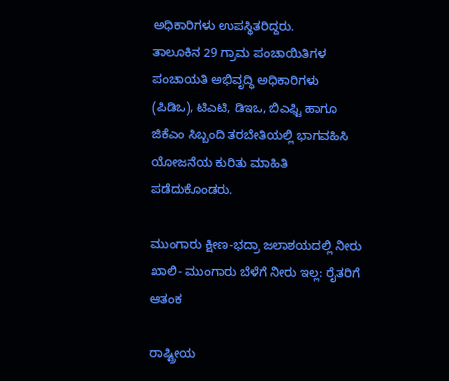ಅಧಿಕಾರಿಗಳು ಉಪಸ್ಥಿತರಿದ್ದರು.
ತಾಲೂಕಿನ 29 ಗ್ರಾಮ ಪಂಚಾಯಿತಿಗಳ ಪಂಚಾಯತಿ ಅಭಿವೃದ್ಧಿ ಅಧಿಕಾರಿಗಳು (ಪಿಡಿಒ), ಟಿಎಟಿ, ಡಿಇಒ, ಬಿಎಫ್ಟಿ ಹಾಗೂ ಜಿಕೆಎಂ ಸಿಬ್ಬಂದಿ ತರಬೇತಿಯಲ್ಲಿ ಭಾಗವಹಿಸಿ ಯೋಜನೆಯ ಕುರಿತು ಮಾಹಿತಿ ಪಡೆದುಕೊಂಡರು.

ಮುಂಗಾರು ಕ್ಷೀಣ-ಭದ್ರಾ ಜಲಾಶಯದಲ್ಲಿ ನೀರು ಖಾಲಿ- ಮುಂಗಾರು ಬೆಳೆಗೆ ನೀರು ಇಲ್ಲ: ರೈತರಿಗೆ ಆತಂಕ

ರಾಷ್ಟ್ರೀಯ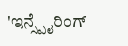'ಇನ್ಸ್ಪೈರಿಂಗ್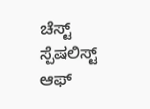ಚೆಸ್ಟ್ ಸ್ಪೆಷಲಿಸ್ಟ್ ಆಫ್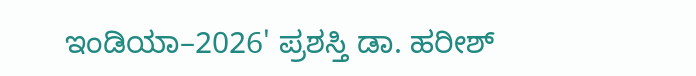ಇಂಡಿಯಾ–2026' ಪ್ರಶಸ್ತಿ ಡಾ. ಹರೀಶ್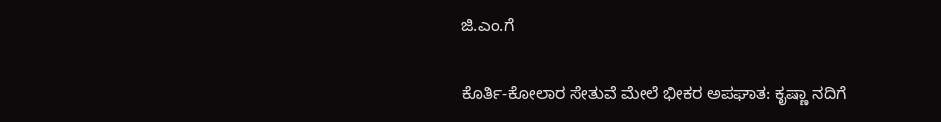ಜಿ.ಎಂ.ಗೆ

ಕೊರ್ತಿ-ಕೋಲಾರ ಸೇತುವೆ ಮೇಲೆ ಭೀಕರ ಅಪಘಾತ: ಕೃಷ್ಣಾ ನದಿಗೆ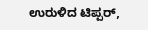ಉರುಳಿದ ಟಿಪ್ಪರ್,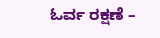ಓರ್ವ ರಕ್ಷಣೆ –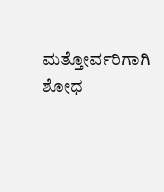ಮತ್ತೋರ್ವರಿಗಾಗಿ ಶೋಧ